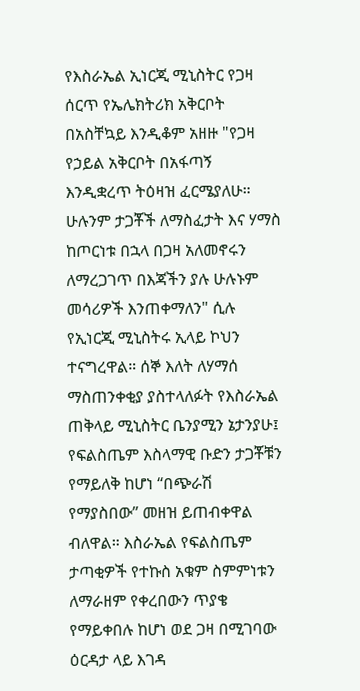የእስራኤል ኢነርጂ ሚኒስትር የጋዛ ሰርጥ የኤሌክትሪክ አቅርቦት በአስቸኳይ እንዲቆም አዘዙ "የጋዛ የኃይል አቅርቦት በአፋጣኝ እንዲቋረጥ ትዕዛዝ ፈርሜያለሁ። ሁሉንም ታጋቾች ለማስፈታት እና ሃማስ ከጦርነቱ በኋላ በጋዛ አለመኖሩን ለማረጋገጥ በእጃችን ያሉ ሁሉኑም መሳሪዎች እንጠቀማለን" ሲሉ የኢነርጂ ሚኒስትሩ ኢላይ ኮህን ተናግረዋል። ሰኞ እለት ለሃማሰ ማስጠንቀቂያ ያስተላለፉት የእስራኤል ጠቅላይ ሚኒስትር ቤንያሚን ኔታንያሁ፤ የፍልስጤም እስላማዊ ቡድን ታጋቾቹን የማይለቅ ከሆነ “በጭራሽ የማያስበው” መዘዝ ይጠብቀዋል ብለዋል። እስራኤል የፍልስጤም ታጣቂዎች የተኩስ አቁም ስምምነቱን ለማራዘም የቀረበውን ጥያቄ የማይቀበሉ ከሆነ ወደ ጋዛ በሚገባው ዕርዳታ ላይ እገዳ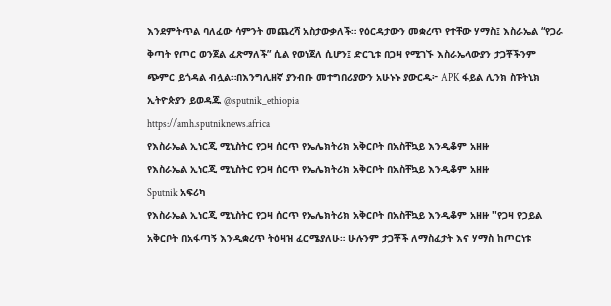እንደምትጥል ባለፈው ሳምንት መጨረሻ አስታውቃለች። የዕርዳታውን መቋረጥ የተቸው ሃማስ፤ እስራኤል “የጋራ ቅጣት የጦር ወንጀል ፈጽማለች” ሲል የወነጀለ ሲሆን፤ ድርጊቱ በጋዛ የሚገኙ እስራኤላውያን ታጋቾችንም ጭምር ይጎዳል ብሏል።በእንግሊዘኛ ያንብቡ መተግበሪያውን አሁኑኑ ያውርዱ፦ APK ፋይል ሊንክ ስፑትኒክ ኢትዮጵያን ይወዳጁ @sputnik_ethiopia
https://amh.sputniknews.africa
የእስራኤል ኢነርጂ ሚኒስትር የጋዛ ሰርጥ የኤሌክትሪክ አቅርቦት በአስቸኳይ እንዲቆም አዘዙ
የእስራኤል ኢነርጂ ሚኒስትር የጋዛ ሰርጥ የኤሌክትሪክ አቅርቦት በአስቸኳይ እንዲቆም አዘዙ
Sputnik አፍሪካ
የእስራኤል ኢነርጂ ሚኒስትር የጋዛ ሰርጥ የኤሌክትሪክ አቅርቦት በአስቸኳይ እንዲቆም አዘዙ "የጋዛ የኃይል አቅርቦት በአፋጣኝ እንዲቋረጥ ትዕዛዝ ፈርሜያለሁ። ሁሉንም ታጋቾች ለማስፈታት እና ሃማስ ከጦርነቱ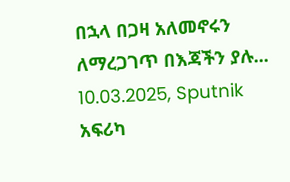በኋላ በጋዛ አለመኖሩን ለማረጋገጥ በእጃችን ያሉ... 10.03.2025, Sputnik አፍሪካ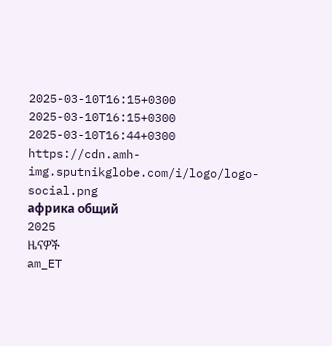2025-03-10T16:15+0300
2025-03-10T16:15+0300
2025-03-10T16:44+0300
https://cdn.amh-img.sputnikglobe.com/i/logo/logo-social.png
африка общий
2025
ዜናዎች
am_ET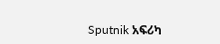Sputnik አፍሪካ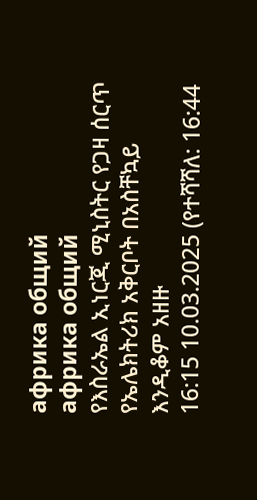африка общий
африка общий
የእስራኤል ኢነርጂ ሚኒስትር የጋዛ ሰርጥ የኤሌክትሪክ አቅርቦት በአስቸኳይ እንዲቆም አዘዙ
16:15 10.03.2025 (የተሻሻለ: 16:44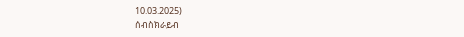10.03.2025)
ሰብስክራይብ